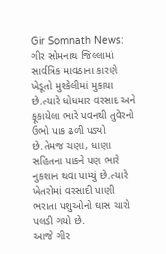Gir Somnath News: ગીર સોમનાથ જિલ્લામાં સાર્વત્રિક માવઠાના કારણે ખેડૂતો મુશ્કેલીમાં મુકાયા છે.ત્યારે ધોધમાર વરસાદ અને ફૂકાયેલા ભારે પવનથી તુવેરનો ઉભો પાક ઢળી પડ્યો છે.તેમજ ચણા, ધાણા સહિતના પાકને પણ ભારે નુકશાન થવા પામ્યું છે.ત્યારે ખેતરોમાં વરસાદી પાણી ભરાતા પશુઓનો ઘાસ ચારો પલડી ગયો છે.
આજે ગીર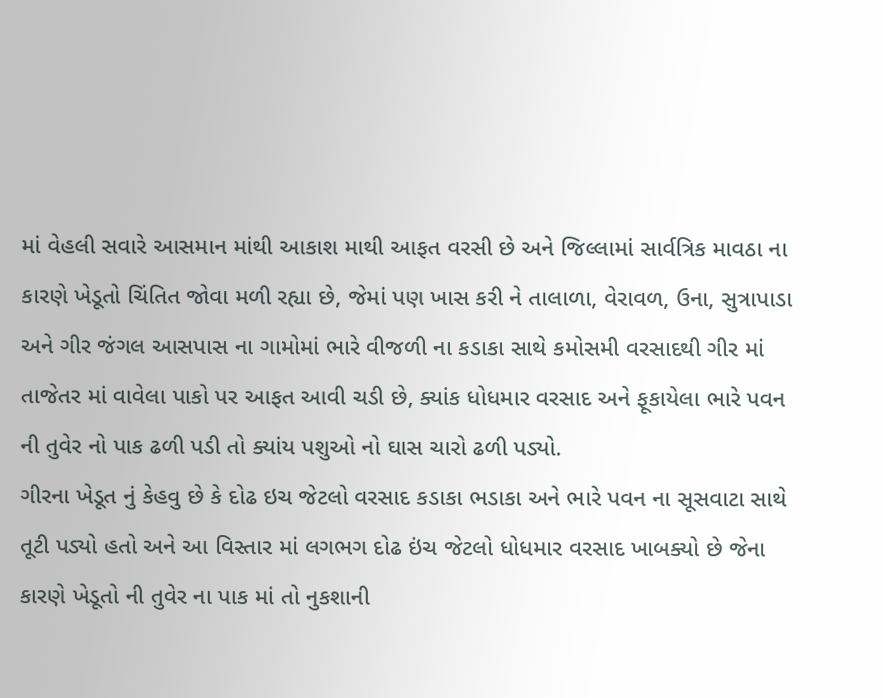માં વેહલી સવારે આસમાન માંથી આકાશ માથી આફત વરસી છે અને જિલ્લામાં સાર્વત્રિક માવઠા ના કારણે ખેડૂતો ચિંતિત જોવા મળી રહ્યા છે, જેમાં પણ ખાસ કરી ને તાલાળા, વેરાવળ, ઉના, સુત્રાપાડા અને ગીર જંગલ આસપાસ ના ગામોમાં ભારે વીજળી ના કડાકા સાથે કમોસમી વરસાદથી ગીર માં તાજેતર માં વાવેલા પાકો પર આફત આવી ચડી છે, ક્યાંક ધોધમાર વરસાદ અને ફૂકાયેલા ભારે પવન ની તુવેર નો પાક ઢળી પડી તો ક્યાંય પશુઓ નો ઘાસ ચારો ઢળી પડ્યો.
ગીરના ખેડૂત નું કેહવુ છે કે દોઢ ઇચ જેટલો વરસાદ કડાકા ભડાકા અને ભારે પવન ના સૂસવાટા સાથે તૂટી પડ્યો હતો અને આ વિસ્તાર માં લગભગ દોઢ ઇંચ જેટલો ધોધમાર વરસાદ ખાબક્યો છે જેના કારણે ખેડૂતો ની તુવેર ના પાક માં તો નુકશાની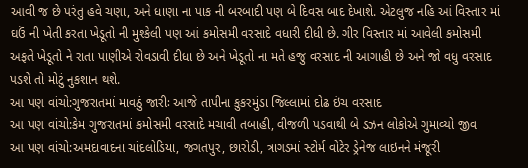આવી જ છે પરંતુ હવે ચણા, અને ધાણા ના પાક ની બરબાદી પણ બે દિવસ બાદ દેખાશે. એટલુજ નહિ આં વિસ્તાર માં ઘઉં ની ખેતી કરતા ખેડૂતો ની મુશ્કેલી પણ આં કમોસમી વરસાદે વધારી દીધી છે. ગીર વિસ્તાર માં આવેલી કમોસમી અફતે ખેડૂતો ને રાતા પાણીએ રોવડાવી દીધા છે અને ખેડૂતો ના મતે હજુ વરસાદ ની આગાહી છે અને જો વધુ વરસાદ પડશે તો મોટું નુકશાન થશે.
આ પણ વાંચો:ગુજરાતમાં માવઠું જારીઃ આજે તાપીના કુકરમુંડા જિલ્લામાં દોઢ ઇંચ વરસાદ
આ પણ વાંચો:કેમ ગુજરાતમાં કમોસમી વરસાદે મચાવી તબાહી, વીજળી પડવાથી બે ડઝન લોકોએ ગુમાવ્યો જીવ
આ પણ વાંચો:અમદાવાદના ચાંદલોડિયા, જગતપુર, છારોડી, ત્રાગડમાં સ્ટોર્મ વોટેર ડ્રેનેજ લાઇનને મંજૂરી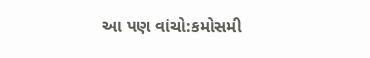આ પણ વાંચો:કમોસમી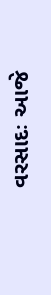વરસાદઃ આજે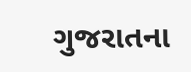ગુજરાતના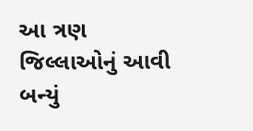આ ત્રણ જિલ્લાઓનું આવી બન્યું